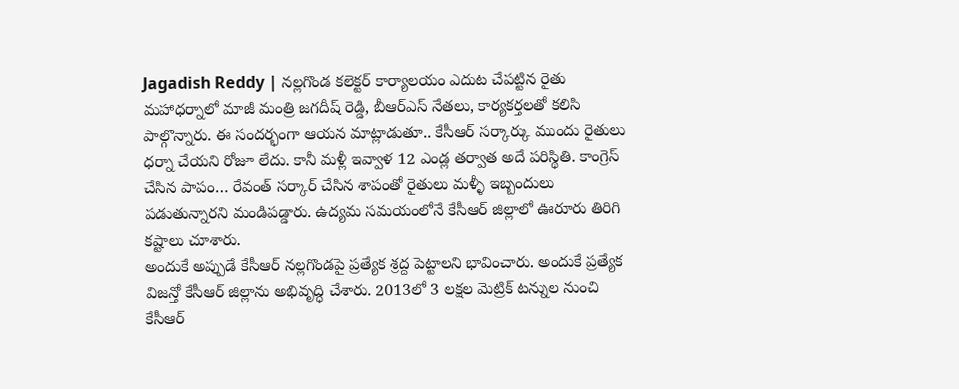Jagadish Reddy | నల్లగొండ కలెక్టర్ కార్యాలయం ఎదుట చేపట్టిన రైతు మహాధర్నాలో మాజీ మంత్రి జగదీష్ రెడ్డి, బీఆర్ఎస్ నేతలు, కార్యకర్తలతో కలిసి పాల్గొన్నారు. ఈ సందర్భంగా ఆయన మాట్లాడుతూ.. కేసీఆర్ సర్కార్కు ముందు రైతులు ధర్నా చేయని రోజూ లేదు. కానీ మళ్లీ ఇవ్వాళ 12 ఎండ్ల తర్వాత అదే పరిస్థితి. కాంగ్రెస్ చేసిన పాపం… రేవంత్ సర్కార్ చేసిన శాపంతో రైతులు మళ్ళీ ఇబ్బందులు పడుతున్నారని మండిపడ్డారు. ఉద్యమ సమయంలోనే కేసీఆర్ జిల్లాలో ఊరూరు తిరిగి కష్టాలు చూశారు.
అందుకే అప్పుడే కేసీఆర్ నల్లగొండపై ప్రత్యేక శ్రద్ద పెట్టాలని భావించారు. అందుకే ప్రత్యేక విజన్తో కేసీఆర్ జిల్లాను అభివృద్ధి చేశారు. 2013లో 3 లక్షల మెట్రిక్ టన్నుల నుంచి కేసీఆర్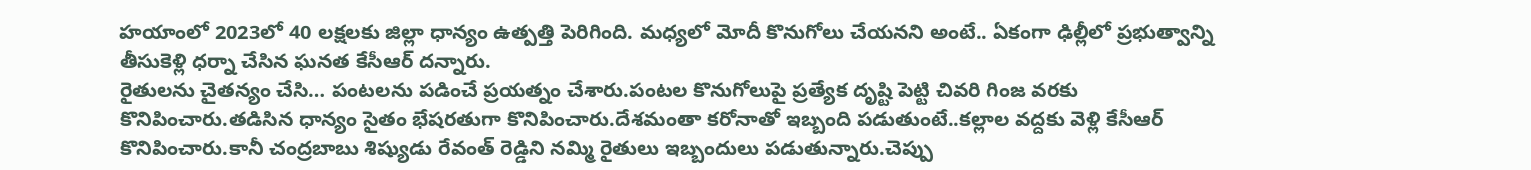హయాంలో 2023లో 40 లక్షలకు జిల్లా ధాన్యం ఉత్పత్తి పెరిగింది. మధ్యలో మోదీ కొనుగోలు చేయనని అంటే.. ఏకంగా ఢిల్లీలో ప్రభుత్వాన్ని తీసుకెళ్లి ధర్నా చేసిన ఘనత కేసీఆర్ దన్నారు.
రైతులను చైతన్యం చేసి… పంటలను పడించే ప్రయత్నం చేశారు.పంటల కొనుగోలుపై ప్రత్యేక దృష్టి పెట్టి చివరి గింజ వరకు కొనిపించారు.తడిసిన ధాన్యం సైతం భేషరతుగా కొనిపించారు.దేశమంతా కరోనాతో ఇబ్బంది పడుతుంటే..కల్లాల వద్దకు వెళ్లి కేసీఆర్ కొనిపించారు.కానీ చంద్రబాబు శిష్యుడు రేవంత్ రెడ్డిని నమ్మి రైతులు ఇబ్బందులు పడుతున్నారు.చెప్పు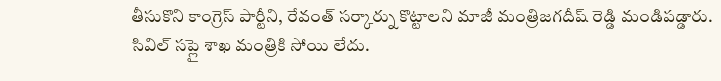తీసుకొని కాంగ్రెస్ పార్టీని, రేవంత్ సర్కార్ను కొట్టాలని మాజీ మంత్రిజగదీష్ రెడ్డి మండిపడ్డారు.
సివిల్ సప్లై శాఖ మంత్రికి సోయి లేదు.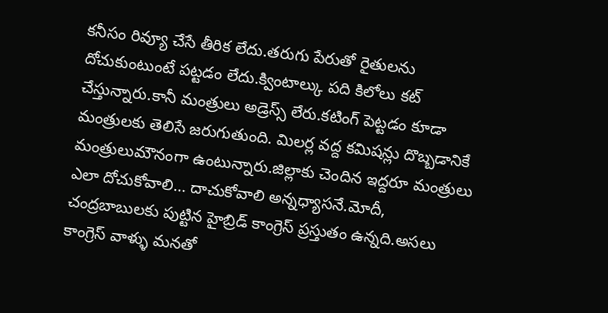కనీసం రివ్యూ చేసే తీరిక లేదు.తరుగు పేరుతో రైతులను దోచుకుంటుంటే పట్టడం లేదు.క్వింటాల్కు పది కిలోలు కట్ చేస్తున్నారు.కానీ మంత్రులు అడ్రెస్స్ లేరు.కటింగ్ పెట్టడం కూడా మంత్రులకు తెలిసే జరుగుతుంది. మిలర్ల వద్ద కమిషన్లు దొబ్బడానికే మంత్రులుమౌనంగా ఉంటున్నారు.జిల్లాకు చెందిన ఇద్దరూ మంత్రులు ఎలా దోచుకోవాలి… దాచుకోవాలి అన్నధ్యాసనే.మోదీ, చంద్రబాబులకు పుట్టిన హైబ్రిడ్ కాంగ్రెస్ ప్రస్తుతం ఉన్నది.అసలు కాంగ్రెస్ వాళ్ళు మనతో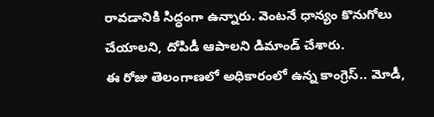రావడానికి సిద్ధంగా ఉన్నారు. వెంటనే ధాన్యం కొనుగోలు చేయాలని, దోపిడీ ఆపాలని డిమాండ్ చేశారు.
ఈ రోజు తెలంగాణలో అధికారంలో ఉన్న కాంగ్రెస్.. మోడీ,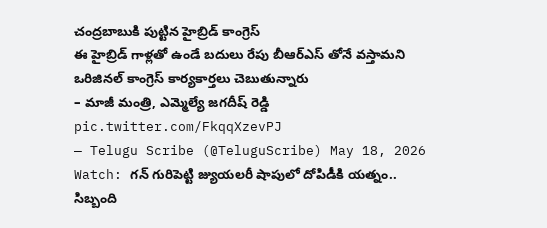చంద్రబాబుకి పుట్టిన హైబ్రిడ్ కాంగ్రెస్
ఈ హైబ్రిడ్ గాళ్లతో ఉండే బదులు రేపు బీఆర్ఎస్ తోనే వస్తామని ఒరిజినల్ కాంగ్రెస్ కార్యకార్తలు చెబుతున్నారు
– మాజీ మంత్రి, ఎమ్మెల్యే జగదీష్ రెడ్డి pic.twitter.com/FkqqXzevPJ
— Telugu Scribe (@TeluguScribe) May 18, 2026
Watch: గన్ గురిపెట్టి జ్యుయలరీ షాపులో దోపిడీకి యత్నం.. సిబ్బంది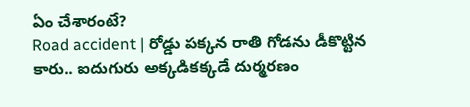ఏం చేశారంటే?
Road accident | రోడ్డు పక్కన రాతి గోడను డీకొట్టిన కారు.. ఐదుగురు అక్కడికక్కడే దుర్మరణం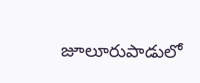జూలూరుపాడులో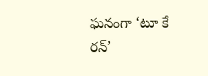ఘనంగా ‘టూ కే రన్’